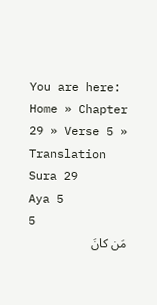You are here: Home » Chapter 29 » Verse 5 » Translation
Sura 29
Aya 5
5
مَن كانَ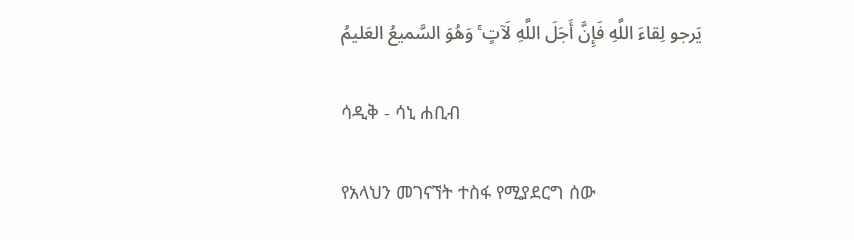يَرجو لِقاءَ اللَّهِ فَإِنَّ أَجَلَ اللَّهِ لَآتٍ ۚ وَهُوَ السَّميعُ العَليمُ

ሳዲቅ - ሳኒ ሐቢብ

የአላህን መገናኘት ተስፋ የሚያደርግ ሰው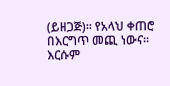(ይዘጋጅ)፡፡ የአላህ ቀጠሮ በእርግጥ መጪ ነውና፡፡ እርሱም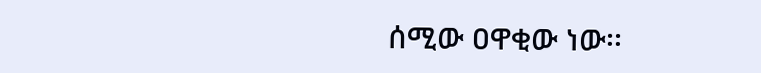ሰሚው ዐዋቂው ነው፡፡